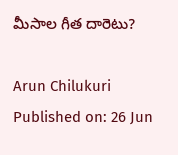మీసాల గీత దారెటు?

Arun Chilukuri
Published on: 26 Jun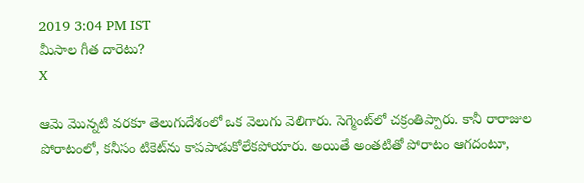2019 3:04 PM IST
మీసాల గీత దారెటు?
X

ఆమె మొన్నటి వరకూ తెలుగుదేశంలో ఒక వెలుగు వెలిగారు. సెగ్మెంట్‌లో చక్రంతిప్పారు. కానీ రారాజుల పోరాటంలో, కనీసం టికెట్‌ను కాపపాడుకోలేకపోయారు. అయితే అంతటితో పోరాటం ఆగదంటూ,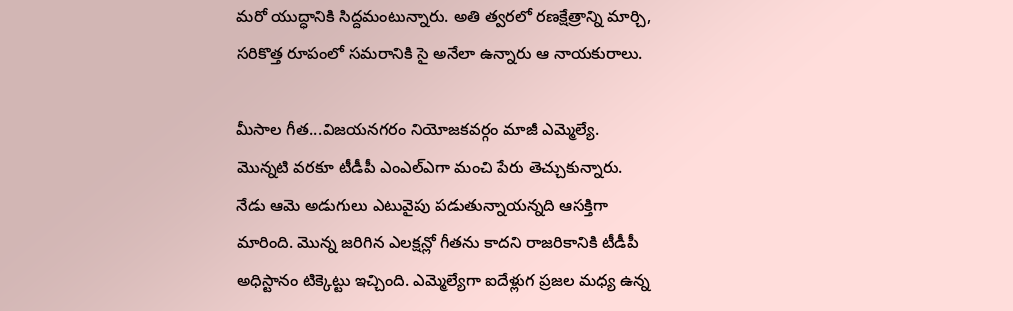మరో యుద్ధానికి సిద్దమంటున్నారు. అతి త్వరలో రణక్షేత్రాన్ని మార్చి, సరికొత్త రూపంలో సమరానికి సై అనేలా ఉన్నారు ఆ నాయకురాలు.

మీసాల గీత...విజయనగరం నియోజకవర్గం మాజీ ఎమ్మెల్యే. మొన్నటి వరకూ టీడీపీ ఎంఎల్ఎగా మంచి పేరు తెచ్చుకున్నారు. నేడు ఆమె అడుగులు ఎటువైపు పడుతున్నాయన్నది ఆసక్తిగా మారింది. మొన్న జరిగిన ఎలక్షన్లో గీతను కాదని రాజరికానికి టీడీపీ అధిస్టానం టిక్కెట్టు ఇచ్చింది. ఎమ్మెల్యేగా ఐదేళ్లుగ ప్రజల మధ్య ఉన్న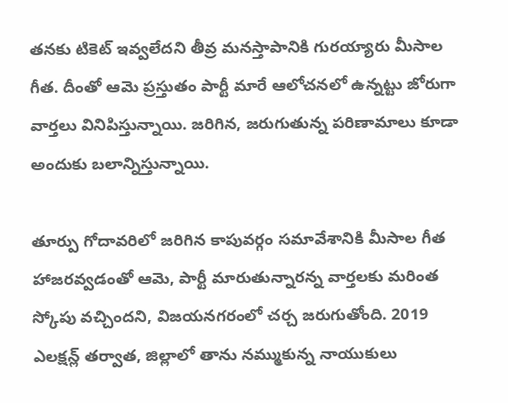తనకు టికెట్‌ ఇవ్వలేదని తీవ్ర మనస్తాపానికి గురయ్యారు మీసాల గీత. దీంతో ఆమె ప్రస్తుతం పార్టీ మారే ఆలోచనలో ఉన్నట్టు జోరుగా వార్తలు వినిపిస్తున్నాయి. జరిగిన, జరుగుతున్న పరిణామాలు కూడా అందుకు బలాన్నిస్తున్నాయి.

తూర్పు గోదావరిలో జరిగిన కాపువర్గం సమావేశానికి మీసాల గీత హాజరవ్వడంతో ఆమె, పార్టీ మారుతున్నారన్న వార్తలకు మరింత స్కోపు వచ్చిందని, విజయనగరంలో చర్చ జరుగుతోంది. 2019 ఎలక్షన్ల్ తర్వాత, జిల్లాలో తాను నమ్ముకున్న నాయుకులు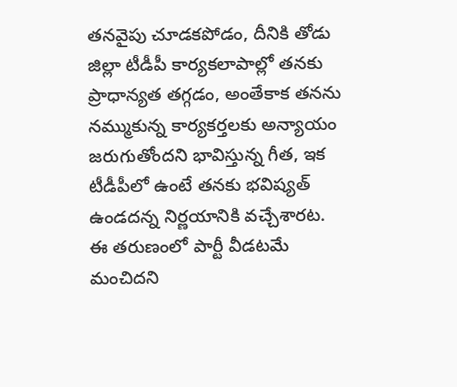తనవైపు చూడకపోడం, దీనికి తోడు జిల్లా టీడీపీ కార్యకలాపాల్లో తనకు ప్రాధాన్యత తగ్గడం, అంతేకాక తనను నమ్ముకున్న కార్యకర్తలకు అన్యాయం జరుగుతోందని భావిస్తున్న గీత, ఇక టీడీపీలో ఉంటే తనకు భవిష్యత్ ఉండదన్న నిర్ణయానికి వచ్చేశారట. ఈ తరుణంలో పార్టీ వీడటమే మంచిదని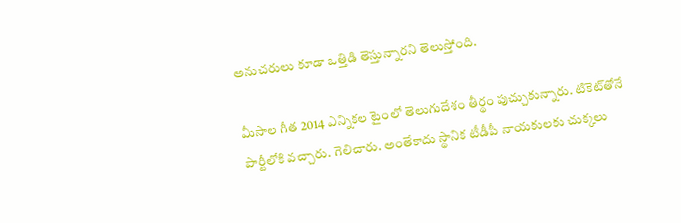అనుచరులు కూడా ఒత్తిడి తెస్తున్నారని తెలుస్తోంది.

మీసాల గీత 2014 ఎన్నికల టైంలో తెలుగుదేశం తీర్థం పుచ్చుకున్నారు. టికెట్‌తోనే పార్టీలోకి వచ్చారు. గెలిచారు. అంతేకాదు స్థానిక టీడీపీ నాయకులకు చుక్కలు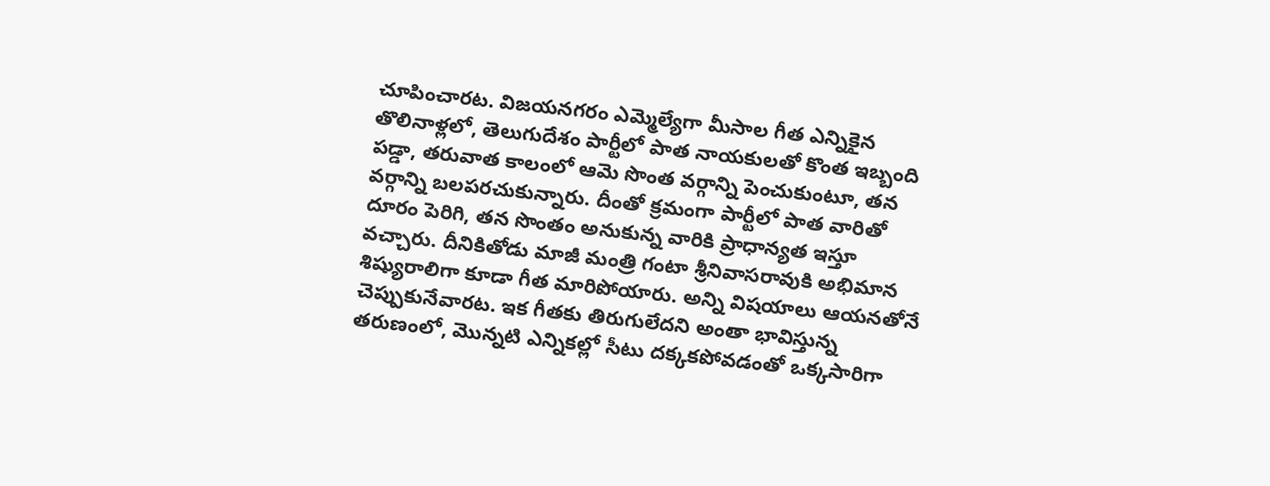చూపించారట. విజయనగరం ఎమ్మెల్యేగా మీసాల గీత ఎన్నికైన తొలినాళ్లలో, తెలుగుదేశం పార్టీలో పాత నాయకులతో కొంత ఇబ్బంది పడ్డా, తరువాత కాలంలో ఆమె సొంత వర్గాన్ని పెంచుకుంటూ, తన వర్గాన్ని బలపరచుకున్నారు. దీంతో క్రమంగా పార్టీలో పాత వారితో దూరం పెరిగి, తన సొంతం అనుకున్న వారికి ప్రాధాన్యత ఇస్తూ వచ్చారు. దీనికితోడు మాజీ మంత్రి గంటా శ్రీనివాసరావుకి అభిమాన శిష్యురాలిగా కూడా గీత మారిపోయారు. అన్ని విషయాలు ఆయనతోనే చెప్పుకునేవారట. ఇక గీతకు తిరుగులేదని అంతా భావిస్తున్న తరుణంలో, మొన్నటి ఎన్నికల్లో సీటు దక్కకపోవడంతో ఒక్కసారిగా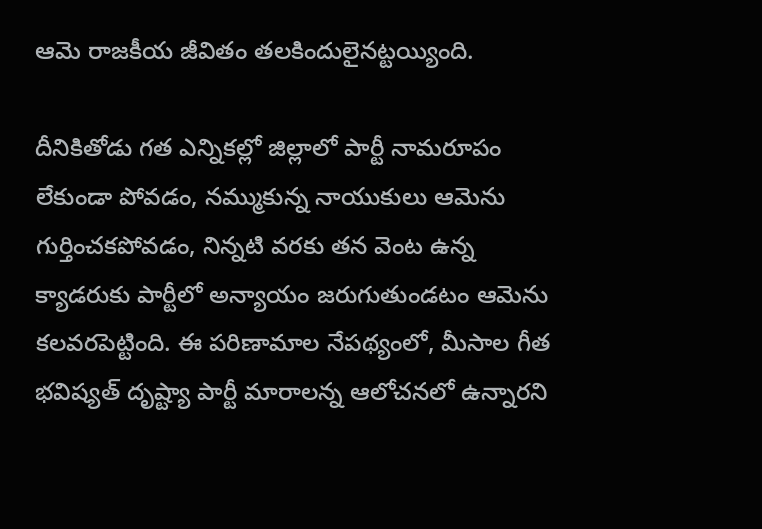ఆమె రాజకీయ జీవితం తలకిందులైనట్టయ్యింది.

దీనికితోడు గత ఎన్నికల్లో జిల్లాలో పార్టీ నామరూపం లేకుండా పోవడం, నమ్ముకున్న నాయుకులు ఆమెను గుర్తించకపోవడం, నిన్నటి వరకు తన వెంట ఉన్న క్యాడరుకు పార్టీలో అన్యాయం జరుగుతుండటం ఆమెను కలవరపెట్టింది. ఈ పరిణామాల నేపథ్యంలో, మీసాల గీత భవిష్యత్ దృష్ట్యా పార్టీ మారాలన్న ఆలోచనలో ఉన్నారని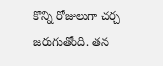కొన్ని రోజులుగా చర్చ జరుగుతోంది. తన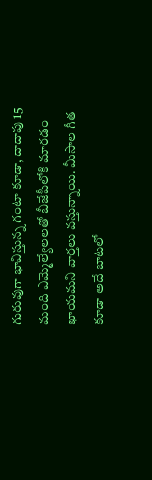గురువుగా భావిస్తున్న గంటా కూడా, దాదాపు 15 మంది ఎమ్మెల్యేలలతో బీజేపీలోకి మారడం ఖాయమని వార్తలు వస్తున్నాయి. మీసాల గీత కూడా అదే బాటలో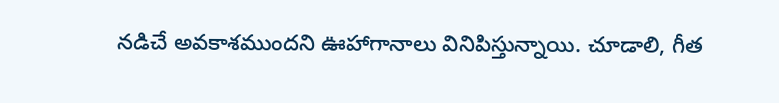నడిచే అవకాశముందని ఊహాగానాలు వినిపిస్తున్నాయి. చూడాలి, గీత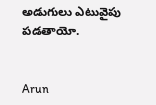అడుగులు ఎటువైపు పడతాయో.


Arun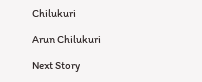Chilukuri

Arun Chilukuri

Next Story